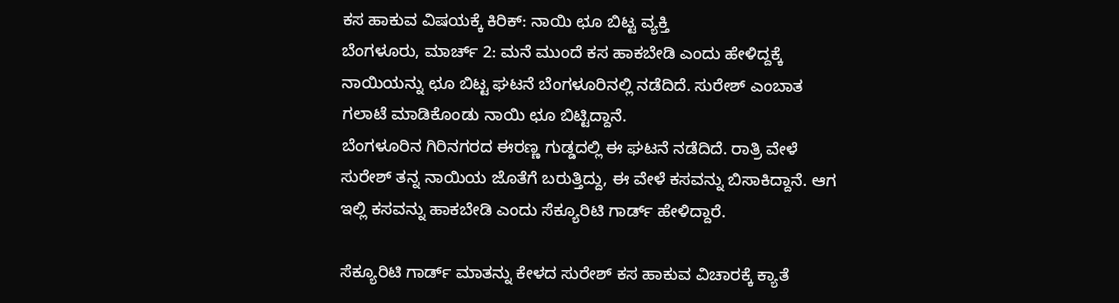ಕಸ ಹಾಕುವ ವಿಷಯಕ್ಕೆ ಕಿರಿಕ್: ನಾಯಿ ಛೂ ಬಿಟ್ಟ ವ್ಯಕ್ತಿ
ಬೆಂಗಳೂರು, ಮಾರ್ಚ್ 2: ಮನೆ ಮುಂದೆ ಕಸ ಹಾಕಬೇಡಿ ಎಂದು ಹೇಳಿದ್ದಕ್ಕೆ ನಾಯಿಯನ್ನು ಛೂ ಬಿಟ್ಟ ಘಟನೆ ಬೆಂಗಳೂರಿನಲ್ಲಿ ನಡೆದಿದೆ. ಸುರೇಶ್ ಎಂಬಾತ ಗಲಾಟೆ ಮಾಡಿಕೊಂಡು ನಾಯಿ ಛೂ ಬಿಟ್ಟಿದ್ದಾನೆ.
ಬೆಂಗಳೂರಿನ ಗಿರಿನಗರದ ಈರಣ್ಣ ಗುಡ್ಡದಲ್ಲಿ ಈ ಘಟನೆ ನಡೆದಿದೆ. ರಾತ್ರಿ ವೇಳೆ ಸುರೇಶ್ ತನ್ನ ನಾಯಿಯ ಜೊತೆಗೆ ಬರುತ್ತಿದ್ದು, ಈ ವೇಳೆ ಕಸವನ್ನು ಬಿಸಾಕಿದ್ದಾನೆ. ಆಗ ಇಲ್ಲಿ ಕಸವನ್ನು ಹಾಕಬೇಡಿ ಎಂದು ಸೆಕ್ಯೂರಿಟಿ ಗಾರ್ಡ್ ಹೇಳಿದ್ದಾರೆ.

ಸೆಕ್ಯೂರಿಟಿ ಗಾರ್ಡ್ ಮಾತನ್ನು ಕೇಳದ ಸುರೇಶ್ ಕಸ ಹಾಕುವ ವಿಚಾರಕ್ಕೆ ಕ್ಯಾತೆ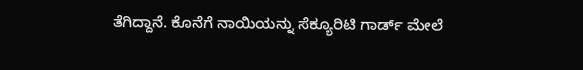ತೆಗಿದ್ದಾನೆ. ಕೊನೆಗೆ ನಾಯಿಯನ್ನು ಸೆಕ್ಯೂರಿಟಿ ಗಾರ್ಡ್ ಮೇಲೆ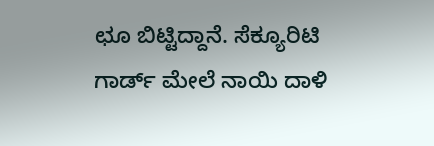ಛೂ ಬಿಟ್ಟಿದ್ದಾನೆ. ಸೆಕ್ಯೂರಿಟಿ ಗಾರ್ಡ್ ಮೇಲೆ ನಾಯಿ ದಾಳಿ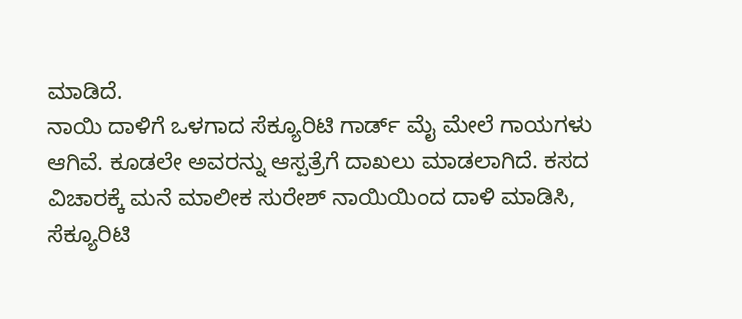ಮಾಡಿದೆ.
ನಾಯಿ ದಾಳಿಗೆ ಒಳಗಾದ ಸೆಕ್ಯೂರಿಟಿ ಗಾರ್ಡ್ ಮೈ ಮೇಲೆ ಗಾಯಗಳು ಆಗಿವೆ. ಕೂಡಲೇ ಅವರನ್ನು ಆಸ್ಪತ್ರೆಗೆ ದಾಖಲು ಮಾಡಲಾಗಿದೆ. ಕಸದ ವಿಚಾರಕ್ಕೆ ಮನೆ ಮಾಲೀಕ ಸುರೇಶ್ ನಾಯಿಯಿಂದ ದಾಳಿ ಮಾಡಿಸಿ, ಸೆಕ್ಯೂರಿಟಿ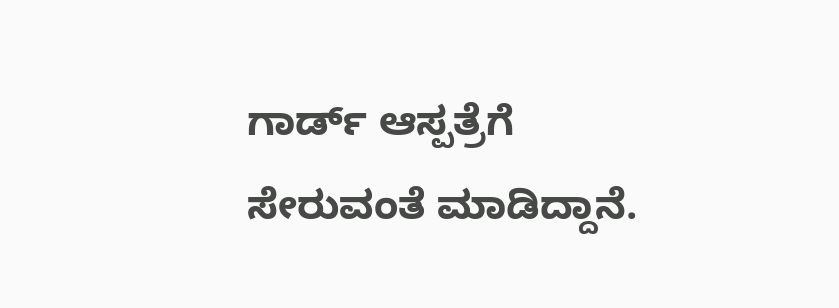ಗಾರ್ಡ್ ಆಸ್ಪತ್ರೆಗೆ ಸೇರುವಂತೆ ಮಾಡಿದ್ದಾನೆ.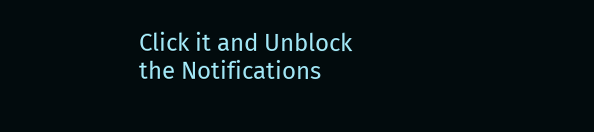Click it and Unblock the Notifications